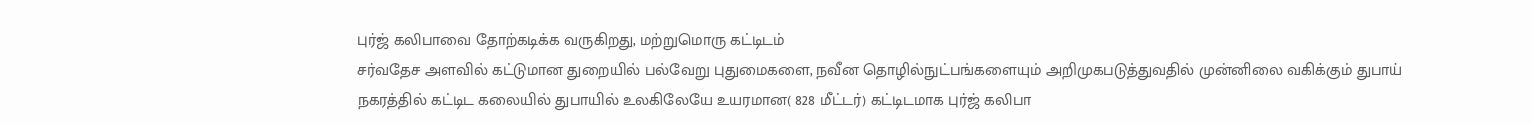புர்ஜ் கலிபாவை தோற்கடிக்க வருகிறது, மற்றுமொரு கட்டிடம்
சர்வதேச அளவில் கட்டுமான துறையில் பல்வேறு புதுமைகளை, நவீன தொழில்நுட்பங்களையும் அறிமுகபடுத்துவதில் முன்னிலை வகிக்கும் துபாய் நகரத்தில் கட்டிட கலையில் துபாயில் உலகிலேயே உயரமான( 828 மீட்டர்) கட்டிடமாக புர்ஜ் கலிபா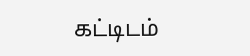கட்டிடம்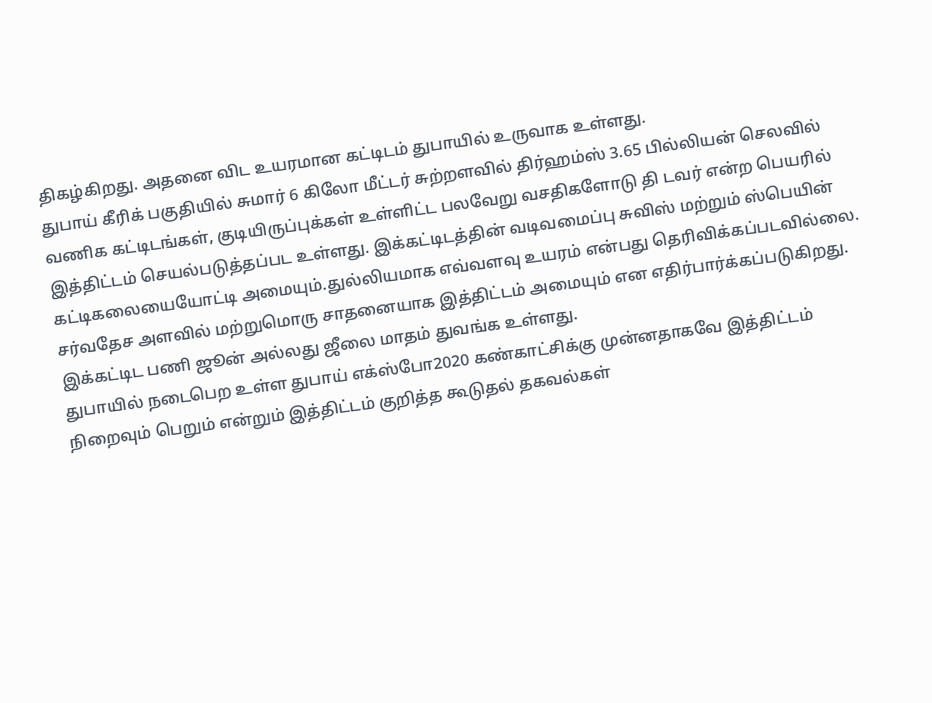திகழ்கிறது. அதனை விட உயரமான கட்டிடம் துபாயில் உருவாக உள்ளது.
துபாய் கீரிக் பகுதியில் சுமார் 6 கிலோ மீட்டர் சுற்றளவில் திர்ஹம்ஸ் 3.65 பில்லியன் செலவில் வணிக கட்டிடங்கள், குடியிருப்புக்கள் உள்ளிட்ட பலவேறு வசதிகளோடு தி டவர் என்ற பெயரில் இத்திட்டம் செயல்படுத்தப்பட உள்ளது. இக்கட்டிடத்தின் வடிவமைப்பு சுவிஸ் மற்றும் ஸ்பெயின் கட்டிகலையையோட்டி அமையும்.துல்லியமாக எவ்வளவு உயரம் என்பது தெரிவிக்கப்படவில்லை. சர்வதேச அளவில் மற்றுமொரு சாதனையாக இத்திட்டம் அமையும் என எதிர்பார்க்கப்படுகிறது. இக்கட்டிட பணி ஜூன் அல்லது ஜீலை மாதம் துவங்க உள்ளது.
துபாயில் நடைபெற உள்ள துபாய் எக்ஸ்போ2020 கண்காட்சிக்கு முன்னதாகவே இத்திட்டம் நிறைவும் பெறும் என்றும் இத்திட்டம் குறித்த கூடுதல் தகவல்கள்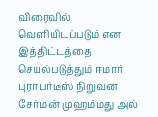விரைவில் வெளியிடப்படும் என இத்திட்டத்தை செயல்படுத்தும் ஈமார் புராபர்டீஸ் நிறுவன சேர்மன் முஹம்மது அல்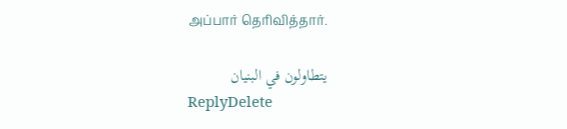அப்பார் தெரிவித்தார்.

يتطاولون في البنيان
ReplyDelete